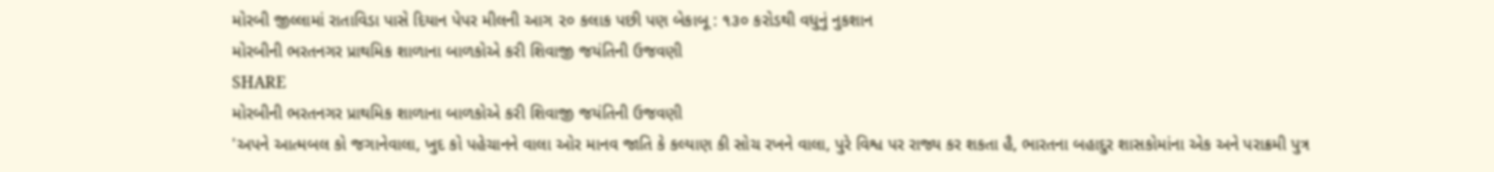મોરબી જીલ્લામાં રાતાવિડા પાસે દિયાન પેપર મીલની આગ ૨૦ કલાક પછી પણ બેકાબૂ : ૧૩૦ કરોડથી વધુનું નુકશાન
મોરબીની ભરતનગર પ્રાથમિક શાળાના બાળકોએ કરી શિવાજી જયંતિની ઉજવણી
SHARE
મોરબીની ભરતનગર પ્રાથમિક શાળાના બાળકોએ કરી શિવાજી જયંતિની ઉજવણી
'અપને આત્મબલ કો જગાનેવાલા, ખુદ કો પહેચાનને વાલા ઓર માનવ જાતિ કે કલ્યાણ કી સોચ રખને વાલા, પુરે વિશ્વ પર રાજ્ય કર શકતા હૈ, ભારતના બહાદુર શાસકોમાંના એક અને પરાક્રમી પુત્ર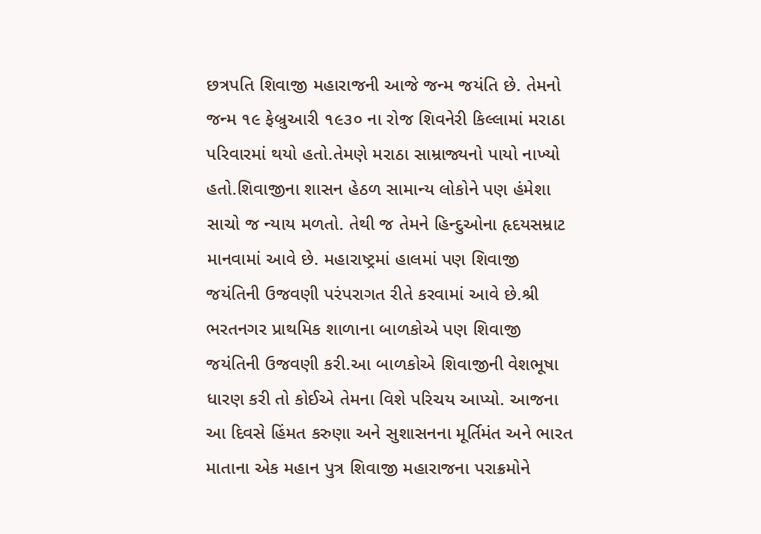છત્રપતિ શિવાજી મહારાજની આજે જન્મ જયંતિ છે. તેમનો જન્મ ૧૯ ફેબ્રુઆરી ૧૯૩૦ ના રોજ શિવનેરી કિલ્લામાં મરાઠા પરિવારમાં થયો હતો.તેમણે મરાઠા સામ્રાજ્યનો પાયો નાખ્યો હતો.શિવાજીના શાસન હેઠળ સામાન્ય લોકોને પણ હંમેશા સાચો જ ન્યાય મળતો. તેથી જ તેમને હિન્દુઓના હૃદયસમ્રાટ માનવામાં આવે છે. મહારાષ્ટ્રમાં હાલમાં પણ શિવાજી જયંતિની ઉજવણી પરંપરાગત રીતે કરવામાં આવે છે.શ્રી ભરતનગર પ્રાથમિક શાળાના બાળકોએ પણ શિવાજી જયંતિની ઉજવણી કરી.આ બાળકોએ શિવાજીની વેશભૂષા ધારણ કરી તો કોઈએ તેમના વિશે પરિચય આપ્યો. આજના આ દિવસે હિંમત કરુણા અને સુશાસનના મૂર્તિમંત અને ભારત માતાના એક મહાન પુત્ર શિવાજી મહારાજના પરાક્રમોને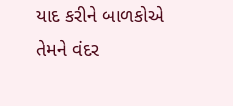યાદ કરીને બાળકોએ તેમને વંદર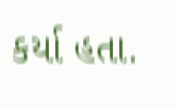કર્યા હતા.